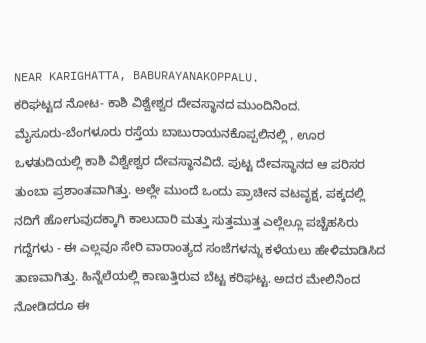NEAR KARIGHATTA, BABURAYANAKOPPALU.
ಕರಿಘಟ್ಟದ ನೋಟ- ಕಾಶಿ ವಿಶ್ವೇಶ್ವರ ದೇವಸ್ಥಾನದ ಮುಂದಿನಿಂದ.
ಮೈಸೂರು-ಬೆಂಗಳೂರು ರಸ್ತೆಯ ಬಾಬುರಾಯನಕೊಪ್ಪಲಿನಲ್ಲಿ , ಊರ ಒಳತುದಿಯಲ್ಲಿ ಕಾಶಿ ವಿಶ್ವೇಶ್ವರ ದೇವಸ್ಥಾನವಿದೆ. ಪುಟ್ಟ ದೇವಸ್ಥಾನದ ಆ ಪರಿಸರ ತುಂಬಾ ಪ್ರಶಾಂತವಾಗಿತ್ತು. ಅಲ್ಲೇ ಮುಂದೆ ಒಂದು ಪ್ರಾಚೀನ ವಟವೃಕ್ಷ, ಪಕ್ಕದಲ್ಲಿ ನದಿಗೆ ಹೋಗುವುದಕ್ಕಾಗಿ ಕಾಲುದಾರಿ ಮತ್ತು ಸುತ್ತಮುತ್ತ ಎಲ್ಲೆಲ್ಲೂ ಪಚ್ಚೆಹಸಿರು ಗದ್ದೆಗಳು - ಈ ಎಲ್ಲವೂ ಸೇರಿ ವಾರಾಂತ್ಯದ ಸಂಜೆಗಳನ್ನು ಕಳೆಯಲು ಹೇಳಿಮಾಡಿಸಿದ ತಾಣವಾಗಿತ್ತು. ಹಿನ್ನೆಲೆಯಲ್ಲಿ ಕಾಣುತ್ತಿರುವ ಬೆಟ್ಟ ಕರಿಘಟ್ಟ. ಅದರ ಮೇಲಿನಿಂದ ನೋಡಿದರೂ ಈ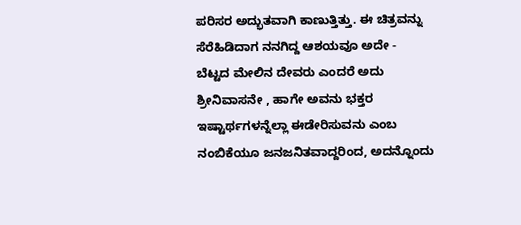ಪರಿಸರ ಅದ್ಭುತವಾಗಿ ಕಾಣುತ್ತಿತ್ತು. ಈ ಚಿತ್ರವನ್ನು ಸೆರೆಹಿಡಿದಾಗ ನನಗಿದ್ದ ಆಶಯವೂ ಅದೇ -
ಬೆಟ್ಟದ ಮೇಲಿನ ದೇವರು ಎಂದರೆ ಅದು ಶ್ರೀನಿವಾಸನೇ , ಹಾಗೇ ಅವನು ಭಕ್ತರ ಇಷ್ಟಾರ್ಥಗಳನ್ನೆಲ್ಲಾ ಈಡೇರಿಸುವನು ಎಂಬ ನಂಬಿಕೆಯೂ ಜನಜನಿತವಾದ್ದರಿಂದ, ಅದನ್ನೊಂದು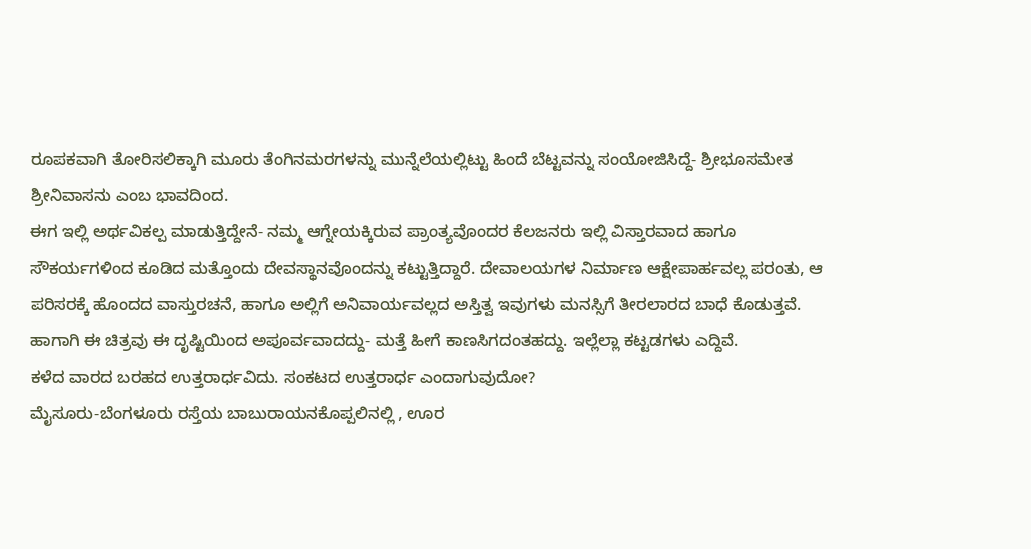ರೂಪಕವಾಗಿ ತೋರಿಸಲಿಕ್ಕಾಗಿ ಮೂರು ತೆಂಗಿನಮರಗಳನ್ನು ಮುನ್ನೆಲೆಯಲ್ಲಿಟ್ಟು ಹಿಂದೆ ಬೆಟ್ಟವನ್ನು ಸಂಯೋಜಿಸಿದ್ದೆ- ಶ್ರೀಭೂಸಮೇತ ಶ್ರೀನಿವಾಸನು ಎಂಬ ಭಾವದಿಂದ.
ಈಗ ಇಲ್ಲಿ ಅರ್ಥವಿಕಲ್ಪ ಮಾಡುತ್ತಿದ್ದೇನೆ- ನಮ್ಮ ಆಗ್ನೇಯಕ್ಕಿರುವ ಪ್ರಾಂತ್ಯವೊಂದರ ಕೆಲಜನರು ಇಲ್ಲಿ ವಿಸ್ತಾರವಾದ ಹಾಗೂ ಸೌಕರ್ಯಗಳಿಂದ ಕೂಡಿದ ಮತ್ತೊಂದು ದೇವಸ್ಥಾನವೊಂದನ್ನು ಕಟ್ಟುತ್ತಿದ್ದಾರೆ. ದೇವಾಲಯಗಳ ನಿರ್ಮಾಣ ಆಕ್ಷೇಪಾರ್ಹವಲ್ಲ ಪರಂತು, ಆ ಪರಿಸರಕ್ಕೆ ಹೊಂದದ ವಾಸ್ತುರಚನೆ, ಹಾಗೂ ಅಲ್ಲಿಗೆ ಅನಿವಾರ್ಯವಲ್ಲದ ಅಸ್ತಿತ್ವ ಇವುಗಳು ಮನಸ್ಸಿಗೆ ತೀರಲಾರದ ಬಾಧೆ ಕೊಡುತ್ತವೆ. ಹಾಗಾಗಿ ಈ ಚಿತ್ರವು ಈ ದೃಷ್ಟಿಯಿಂದ ಅಪೂರ್ವವಾದದ್ದು- ಮತ್ತೆ ಹೀಗೆ ಕಾಣಸಿಗದಂತಹದ್ದು. ಇಲ್ಲೆಲ್ಲಾ ಕಟ್ಟಡಗಳು ಎದ್ದಿವೆ.
ಕಳೆದ ವಾರದ ಬರಹದ ಉತ್ತರಾರ್ಧವಿದು. ಸಂಕಟದ ಉತ್ತರಾರ್ಧ ಎಂದಾಗುವುದೋ?
ಮೈಸೂರು-ಬೆಂಗಳೂರು ರಸ್ತೆಯ ಬಾಬುರಾಯನಕೊಪ್ಪಲಿನಲ್ಲಿ , ಊರ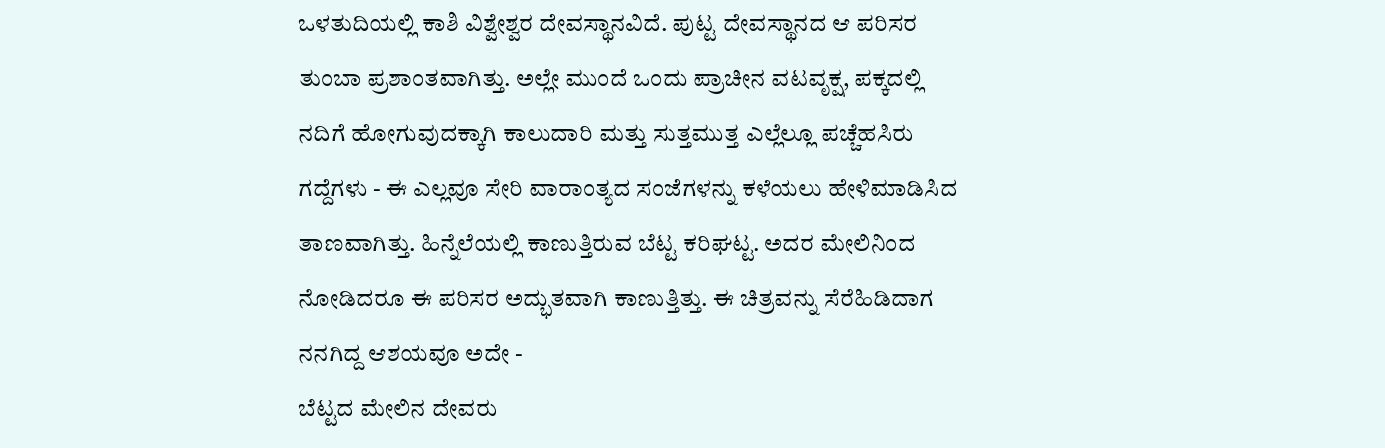ಒಳತುದಿಯಲ್ಲಿ ಕಾಶಿ ವಿಶ್ವೇಶ್ವರ ದೇವಸ್ಥಾನವಿದೆ. ಪುಟ್ಟ ದೇವಸ್ಥಾನದ ಆ ಪರಿಸರ ತುಂಬಾ ಪ್ರಶಾಂತವಾಗಿತ್ತು. ಅಲ್ಲೇ ಮುಂದೆ ಒಂದು ಪ್ರಾಚೀನ ವಟವೃಕ್ಷ, ಪಕ್ಕದಲ್ಲಿ ನದಿಗೆ ಹೋಗುವುದಕ್ಕಾಗಿ ಕಾಲುದಾರಿ ಮತ್ತು ಸುತ್ತಮುತ್ತ ಎಲ್ಲೆಲ್ಲೂ ಪಚ್ಚೆಹಸಿರು ಗದ್ದೆಗಳು - ಈ ಎಲ್ಲವೂ ಸೇರಿ ವಾರಾಂತ್ಯದ ಸಂಜೆಗಳನ್ನು ಕಳೆಯಲು ಹೇಳಿಮಾಡಿಸಿದ ತಾಣವಾಗಿತ್ತು. ಹಿನ್ನೆಲೆಯಲ್ಲಿ ಕಾಣುತ್ತಿರುವ ಬೆಟ್ಟ ಕರಿಘಟ್ಟ. ಅದರ ಮೇಲಿನಿಂದ ನೋಡಿದರೂ ಈ ಪರಿಸರ ಅದ್ಭುತವಾಗಿ ಕಾಣುತ್ತಿತ್ತು. ಈ ಚಿತ್ರವನ್ನು ಸೆರೆಹಿಡಿದಾಗ ನನಗಿದ್ದ ಆಶಯವೂ ಅದೇ -
ಬೆಟ್ಟದ ಮೇಲಿನ ದೇವರು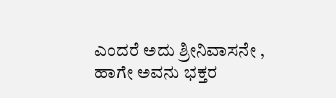ಎಂದರೆ ಅದು ಶ್ರೀನಿವಾಸನೇ , ಹಾಗೇ ಅವನು ಭಕ್ತರ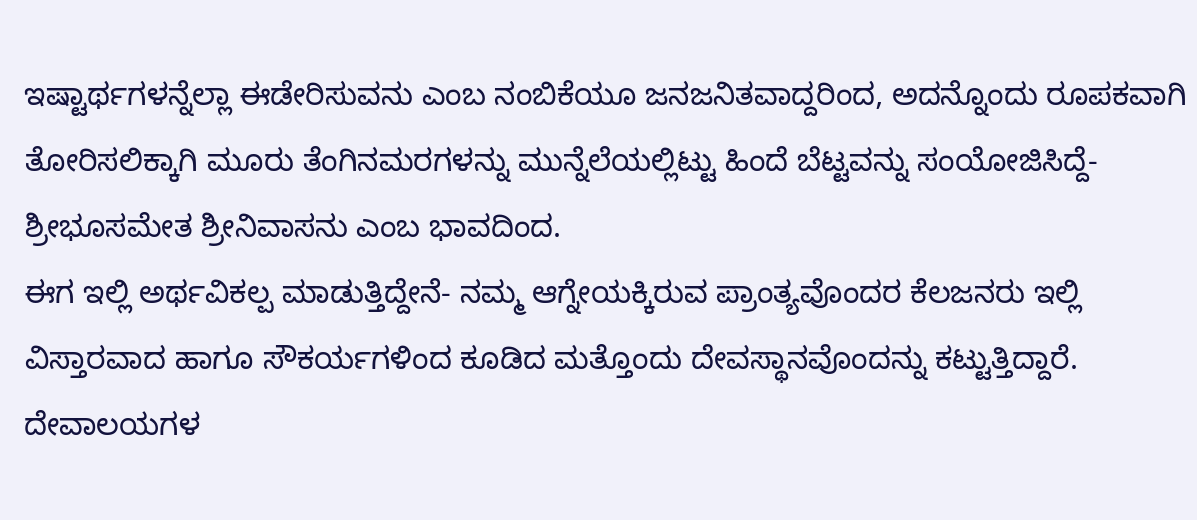ಇಷ್ಟಾರ್ಥಗಳನ್ನೆಲ್ಲಾ ಈಡೇರಿಸುವನು ಎಂಬ ನಂಬಿಕೆಯೂ ಜನಜನಿತವಾದ್ದರಿಂದ, ಅದನ್ನೊಂದು ರೂಪಕವಾಗಿ ತೋರಿಸಲಿಕ್ಕಾಗಿ ಮೂರು ತೆಂಗಿನಮರಗಳನ್ನು ಮುನ್ನೆಲೆಯಲ್ಲಿಟ್ಟು ಹಿಂದೆ ಬೆಟ್ಟವನ್ನು ಸಂಯೋಜಿಸಿದ್ದೆ- ಶ್ರೀಭೂಸಮೇತ ಶ್ರೀನಿವಾಸನು ಎಂಬ ಭಾವದಿಂದ.
ಈಗ ಇಲ್ಲಿ ಅರ್ಥವಿಕಲ್ಪ ಮಾಡುತ್ತಿದ್ದೇನೆ- ನಮ್ಮ ಆಗ್ನೇಯಕ್ಕಿರುವ ಪ್ರಾಂತ್ಯವೊಂದರ ಕೆಲಜನರು ಇಲ್ಲಿ ವಿಸ್ತಾರವಾದ ಹಾಗೂ ಸೌಕರ್ಯಗಳಿಂದ ಕೂಡಿದ ಮತ್ತೊಂದು ದೇವಸ್ಥಾನವೊಂದನ್ನು ಕಟ್ಟುತ್ತಿದ್ದಾರೆ. ದೇವಾಲಯಗಳ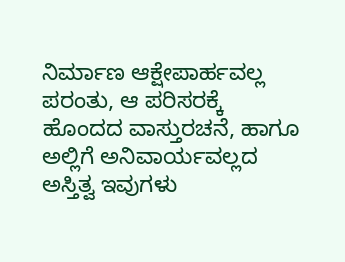ನಿರ್ಮಾಣ ಆಕ್ಷೇಪಾರ್ಹವಲ್ಲ ಪರಂತು, ಆ ಪರಿಸರಕ್ಕೆ ಹೊಂದದ ವಾಸ್ತುರಚನೆ, ಹಾಗೂ ಅಲ್ಲಿಗೆ ಅನಿವಾರ್ಯವಲ್ಲದ ಅಸ್ತಿತ್ವ ಇವುಗಳು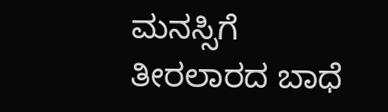ಮನಸ್ಸಿಗೆ ತೀರಲಾರದ ಬಾಧೆ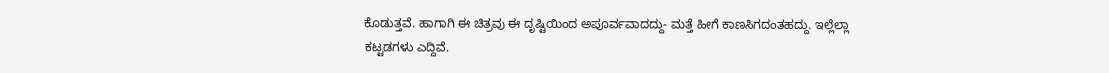ಕೊಡುತ್ತವೆ. ಹಾಗಾಗಿ ಈ ಚಿತ್ರವು ಈ ದೃಷ್ಟಿಯಿಂದ ಅಪೂರ್ವವಾದದ್ದು- ಮತ್ತೆ ಹೀಗೆ ಕಾಣಸಿಗದಂತಹದ್ದು. ಇಲ್ಲೆಲ್ಲಾ ಕಟ್ಟಡಗಳು ಎದ್ದಿವೆ.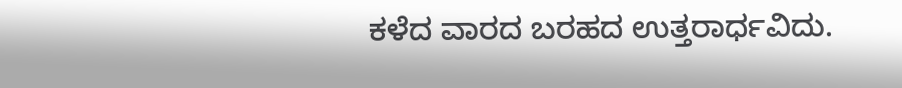ಕಳೆದ ವಾರದ ಬರಹದ ಉತ್ತರಾರ್ಧವಿದು.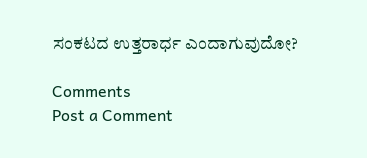ಸಂಕಟದ ಉತ್ತರಾರ್ಧ ಎಂದಾಗುವುದೋ?

Comments
Post a Comment